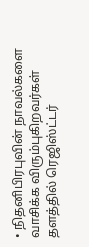• நிதனிபிரபுவின் நாவல்களை வாசிக்க விரும்புகிறவர்கள் தளத்தில் ரெஜிஸ்ட்டர்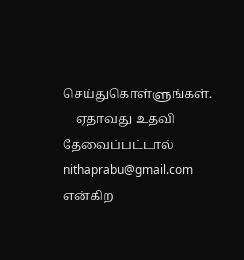செய்துகொள்ளுங்கள்.
    ஏதாவது உதவி தேவைப்பட்டால் nithaprabu@gmail.com என்கிற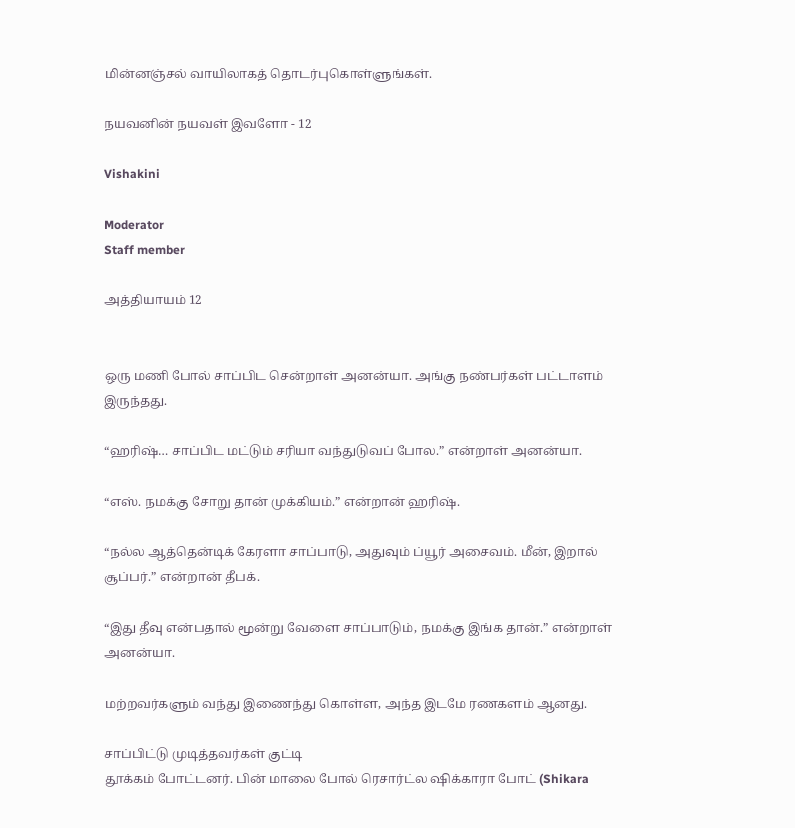மின்னஞ்சல் வாயிலாகத் தொடர்புகொள்ளுங்கள்.

நயவனின் நயவள் இவளோ - 12

Vishakini

Moderator
Staff member

அத்தியாயம் 12


ஒரு மணி போல் சாப்பிட சென்றாள் அனன்யா. அங்கு நண்பர்கள் பட்டாளம் இருந்தது.

“ஹரிஷ்… சாப்பிட மட்டும் சரியா வந்துடுவப் போல.” என்றாள் அனன்யா.

“எஸ். நமக்கு சோறு தான் முக்கியம்.” என்றான் ஹரிஷ்.

“நல்ல ஆத்தென்டிக் கேரளா சாப்பாடு, அதுவும் ப்யூர் அசைவம். மீன், இறால் சூப்பர்.” என்றான் தீபக்.

“இது தீவு என்பதால் மூன்று வேளை சாப்பாடும், நமக்கு இங்க தான்.” என்றாள் அனன்யா.

மற்றவர்களும் வந்து இணைந்து கொள்ள, அந்த இடமே ரணகளம் ஆனது.

சாப்பிட்டு முடித்தவர்கள் குட்டி
தூக்கம் போட்டனர். பின் மாலை போல் ரெசார்ட்ல ஷிக்காரா போட் (Shikara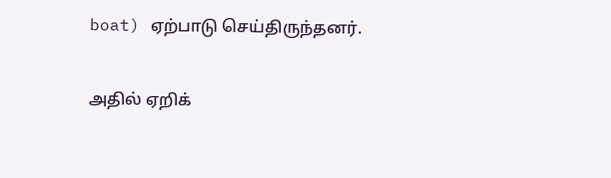boat) ஏற்பாடு செய்திருந்தனர்.

அதில் ஏறிக்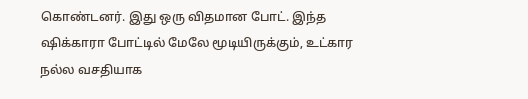கொண்டனர். இது ஒரு விதமான போட். இந்த ஷிக்காரா போட்டில் மேலே மூடியிருக்கும், உட்கார நல்ல வசதியாக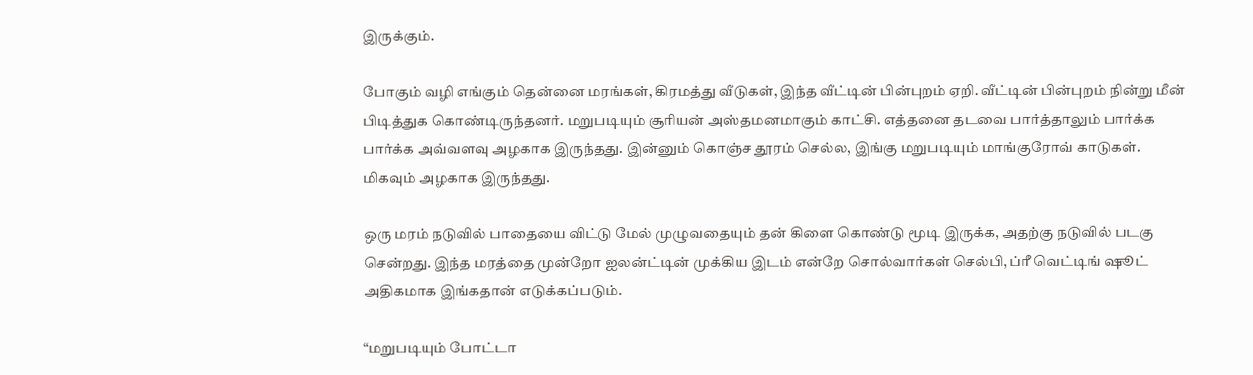இருக்கும்.

போகும் வழி எங்கும் தென்னை மரங்கள், கிரமத்து வீடுகள், இந்த வீட்டின் பின்புறம் ஏறி. வீட்டின் பின்புறம் நின்று மீன் பிடித்துக கொண்டிருந்தனர். மறுபடியும் சூரியன் அஸ்தமனமாகும் காட்சி. எத்தனை தடவை பார்த்தாலும் பார்க்க பார்க்க அவ்வளவு அழகாக இருந்தது. இன்னும் கொஞ்ச தூரம் செல்ல, இங்கு மறுபடியும் மாங்குரோவ் காடுகள். மிகவும் அழகாக இருந்தது.

ஒரு மரம் நடுவில் பாதையை விட்டு மேல் முழுவதையும் தன் கிளை கொண்டு மூடி இருக்க, அதற்கு நடுவில் படகு சென்றது. இந்த மரத்தை முன்றோ ஐலன்ட்டின் முக்கிய இடம் என்றே சொல்வார்கள் செல்பி, ப்ரீ வெட்டிங் ஷூட் அதிகமாக இங்கதான் எடுக்கப்படும்.

“மறுபடியும் போட்டா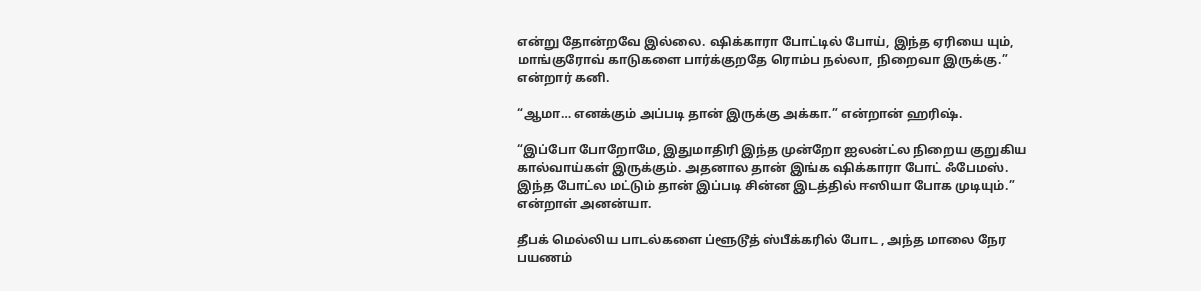என்று தோன்றவே இல்லை. ஷிக்காரா போட்டில் போய், இந்த ஏரியை யும், மாங்குரோவ் காடுகளை பார்க்குறதே ரொம்ப நல்லா, நிறைவா இருக்கு.” என்றார் கனி.

“ஆமா… எனக்கும் அப்படி தான் இருக்கு அக்கா.” என்றான் ஹரிஷ்.

“இப்போ போறோமே, இதுமாதிரி இந்த முன்றோ ஐலன்ட்ல நிறைய குறுகிய கால்வாய்கள் இருக்கும். அதனால தான் இங்க ஷிக்காரா போட் ஃபேமஸ். இந்த போட்ல மட்டும் தான் இப்படி சின்ன இடத்தில் ஈஸியா போக முடியும்.” என்றாள் அனன்யா.

தீபக் மெல்லிய பாடல்களை ப்ளூடூத் ஸ்பீக்கரில் போட , அந்த மாலை நேர பயணம்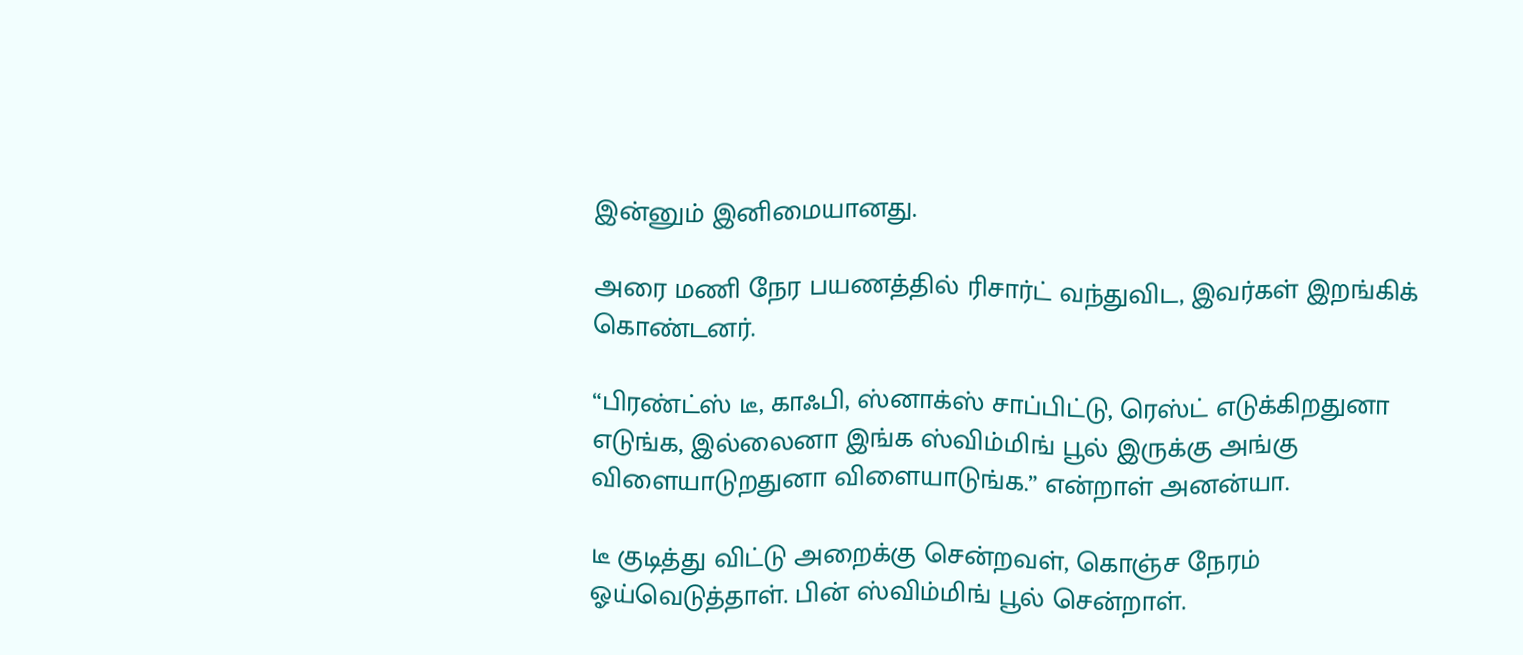இன்னும் இனிமையானது.

அரை மணி நேர பயணத்தில் ரிசார்ட் வந்துவிட, இவர்கள் இறங்கிக் கொண்டனர்.

“பிரண்ட்ஸ் டீ, காஃபி, ஸ்னாக்ஸ் சாப்பிட்டு, ரெஸ்ட் எடுக்கிறதுனா எடுங்க, இல்லைனா இங்க ஸ்விம்மிங் பூல் இருக்கு அங்கு விளையாடுறதுனா விளையாடுங்க.” என்றாள் அனன்யா.

டீ குடித்து விட்டு அறைக்கு சென்றவள், கொஞ்ச நேரம் ஓய்வெடுத்தாள். பின் ஸ்விம்மிங் பூல் சென்றாள்.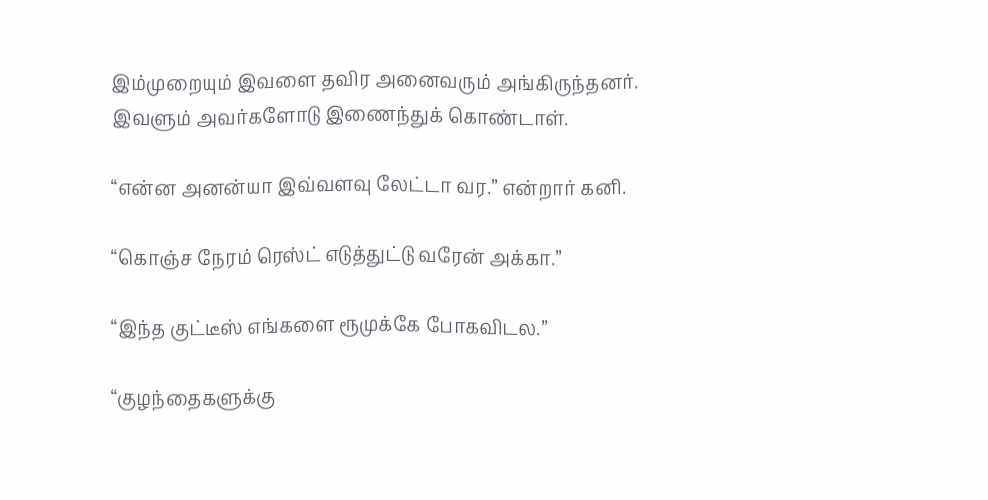இம்முறையும் இவளை தவிர அனைவரும் அங்கிருந்தனர். இவளும் அவர்களோடு இணைந்துக் கொண்டாள்.

“என்ன அனன்யா இவ்வளவு லேட்டா வர.” என்றார் கனி.

“கொஞ்ச நேரம் ரெஸ்ட் எடுத்துட்டு வரேன் அக்கா.”

“இந்த குட்டீஸ் எங்களை ரூமுக்கே போகவிடல.”

“குழந்தைகளுக்கு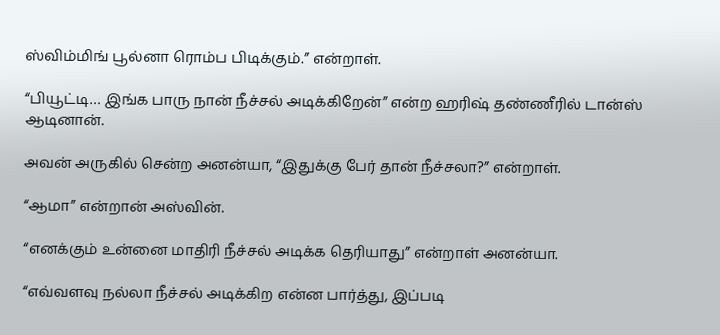ஸ்விம்மிங் பூல்னா ரொம்ப பிடிக்கும்.” என்றாள்.

“பியூட்டி… இங்க பாரு நான் நீச்சல் அடிக்கிறேன்” என்ற ஹரிஷ் தண்ணீரில் டான்ஸ் ஆடினான்.

அவன் அருகில் சென்ற அனன்யா, “இதுக்கு பேர் தான் நீச்சலா?” என்றாள்.

“ஆமா” என்றான் அஸ்வின்.

“எனக்கும் உன்னை மாதிரி நீச்சல் அடிக்க தெரியாது” என்றாள் அனன்யா.

“எவ்வளவு நல்லா நீச்சல் அடிக்கிற என்ன பார்த்து‌, இப்படி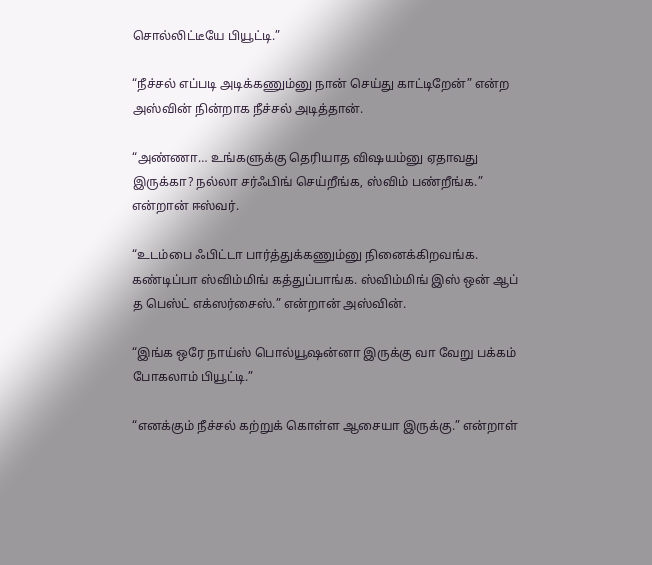சொல்லிட்டீயே பியூட்டி.”

“நீச்சல் எப்படி அடிக்கணும்னு நான் செய்து காட்டிறேன்” என்ற அஸ்வின் நின்றாக நீச்சல் அடித்தான்.

“அண்ணா… உங்களுக்கு தெரியாத விஷயம்னு ஏதாவது இருக்கா? நல்லா சர்ஃபிங் செய்றீங்க, ஸ்விம் பண்றீங்க.” என்றான் ஈஸ்வர்.

“உடம்பை ஃபிட்டா பார்த்துக்கணும்னு நினைக்கிறவங்க. கண்டிப்பா ஸ்விம்மிங் கத்துப்பாங்க. ஸ்விம்மிங் இஸ் ஒன் ஆப் த பெஸ்ட் எக்ஸர்சைஸ்.” என்றான் அஸ்வின்.

“இங்க ஒரே நாய்ஸ் பொல்யூஷன்னா இருக்கு வா வேறு பக்கம் போகலாம் பியூட்டி.”

“எனக்கும் நீச்சல் கற்றுக் கொள்ள ஆசையா இருக்கு.” என்றாள்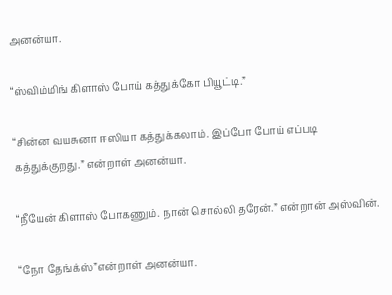அனன்யா.

“ஸ்விம்மிங் கிளாஸ் போய் கத்துக்கோ பியூட்டி.”

“சின்ன வயசுனா ஈஸியா கத்துக்கலாம். இப்போ போய் எப்படி கத்துக்குறது.” என்றாள் அனன்யா.

“நீயேன் கிளாஸ் போகணும். நான் சொல்லி தரேன்.” என்றான் அஸ்வின்.

“நோ தேங்க்ஸ்”என்றாள் அனன்யா.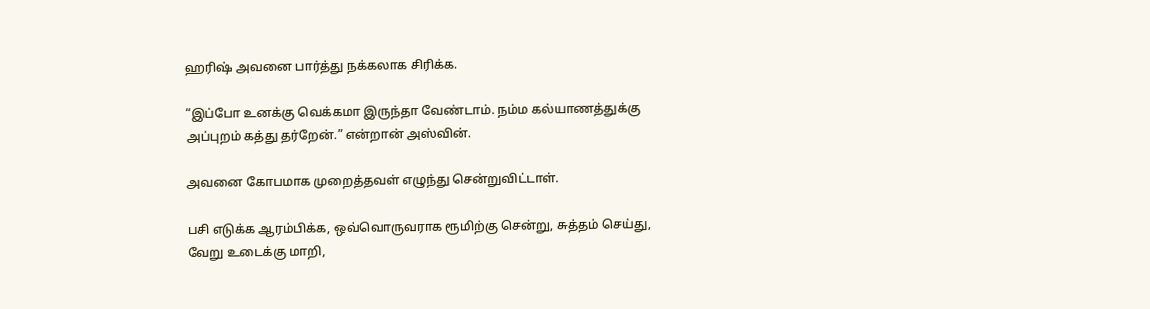ஹரிஷ் அவனை பார்த்து நக்கலாக சிரிக்க‌.

“இப்போ உனக்கு வெக்கமா இருந்தா வேண்டாம். நம்ம கல்யாணத்துக்கு அப்புறம் கத்து தர்றேன்.” என்றான் அஸ்வின்.

அவனை கோபமாக முறைத்தவள் எழுந்து சென்றுவிட்டாள்.

பசி எடுக்க ஆரம்பிக்க, ஒவ்வொருவராக ரூமிற்கு சென்று, சுத்தம் செய்து, வேறு உடைக்கு மாறி,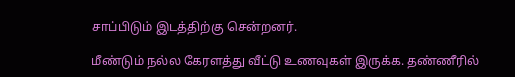சாப்பிடும் இடத்திற்கு சென்றனர்.

மீண்டும் நல்ல கேரளத்து வீட்டு உணவுகள் இருக்க. தண்ணீரில்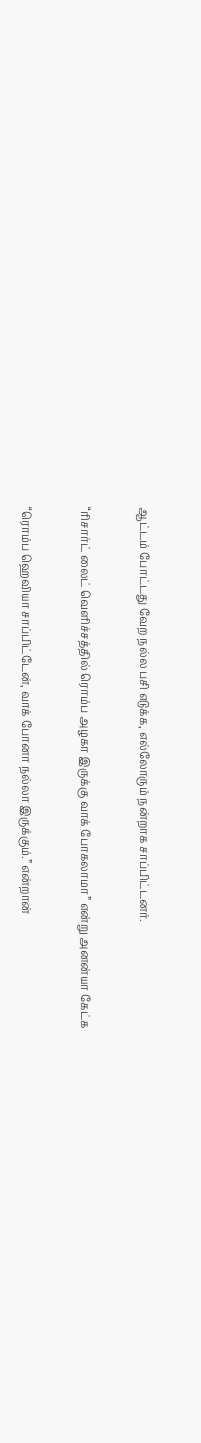ஆட்டம் போட்டது வேற நல்ல பசி எடுக்க, எல்லோரும் நன்றாக சாப்பிட்டனர்.

“ரிசார்ட் லைட் வெளிச்சத்தில் ரொம்ப அழகா இருக்கு வாக் போகலாமா” என்று அனன்யா கேட்க

“ரொம்ப ஹெவியா சாப்பிட்டேன், வாக் போனா நல்லா இருக்கும்.” என்றான்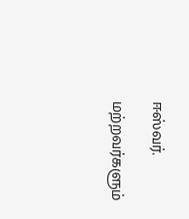ஈஸ்வர்.

மற்றவர்களும்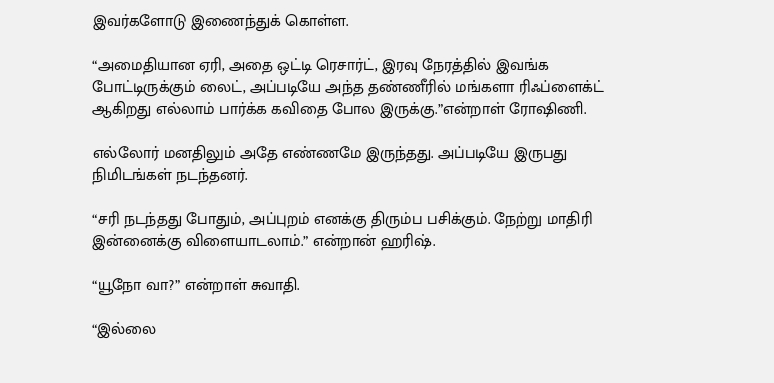இவர்களோடு இணைந்துக் கொள்ள‌.

“அமைதியான ஏரி, அதை ஒட்டி ரெசார்ட், இரவு நேரத்தில் இவங்க போட்டிருக்கும் லைட், அப்படியே அந்த தண்ணீரில் மங்களா ரிஃப்ளைக்ட் ஆகிறது எல்லாம் பார்க்க கவிதை போல இருக்கு.”என்றாள் ரோஷிணி.

எல்லோர் மனதிலும் அதே எண்ணமே இருந்தது. அப்படியே இருபது நிமிடங்கள் நடந்தனர்.

“சரி நடந்தது போதும், அப்புறம் எனக்கு திரும்ப பசிக்கும். நேற்று மாதிரி இன்னைக்கு விளையாடலாம்.” என்றான் ஹரிஷ்.

“யூநோ வா?” என்றாள் சுவாதி.

“இல்லை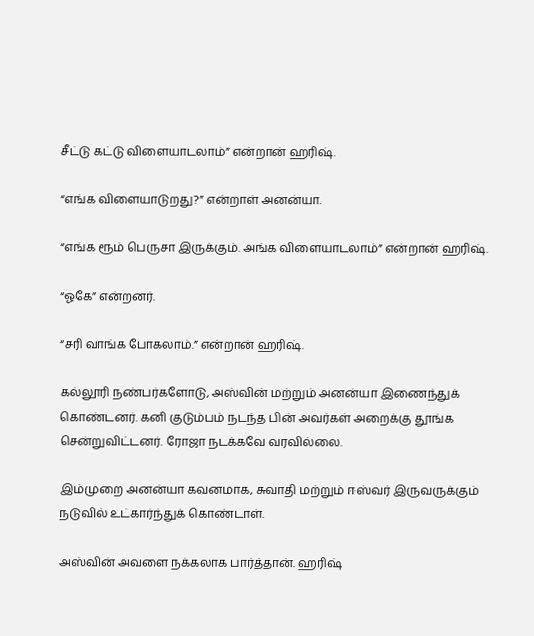சீட்டு கட்டு விளையாடலாம்” என்றான் ஹரிஷ்.

“எங்க விளையாடுறது?” என்றாள் அனன்யா.

“எங்க ரூம் பெருசா இருக்கும். அங்க விளையாடலாம்” என்றான் ஹரிஷ்.

“ஓகே” என்றனர்.

“சரி வாங்க போகலாம்.” என்றான் ஹரிஷ்.

கல்லூரி நண்பர்களோடு, அஸ்வின் மற்றும் அனன்யா இணைந்துக் கொண்டனர். கனி குடும்பம் நடந்த பின் அவர்கள் அறைக்கு தூங்க சென்றுவிட்டனர். ரோஜா நடக்கவே வரவில்லை.

இம்முறை அனன்யா கவனமாக, சுவாதி மற்றும் ஈஸ்வர் இருவருக்கும் நடுவில் உட்கார்ந்துக் கொண்டாள்‌.

அஸ்வின் அவளை நக்கலாக பார்த்தான். ஹரிஷ்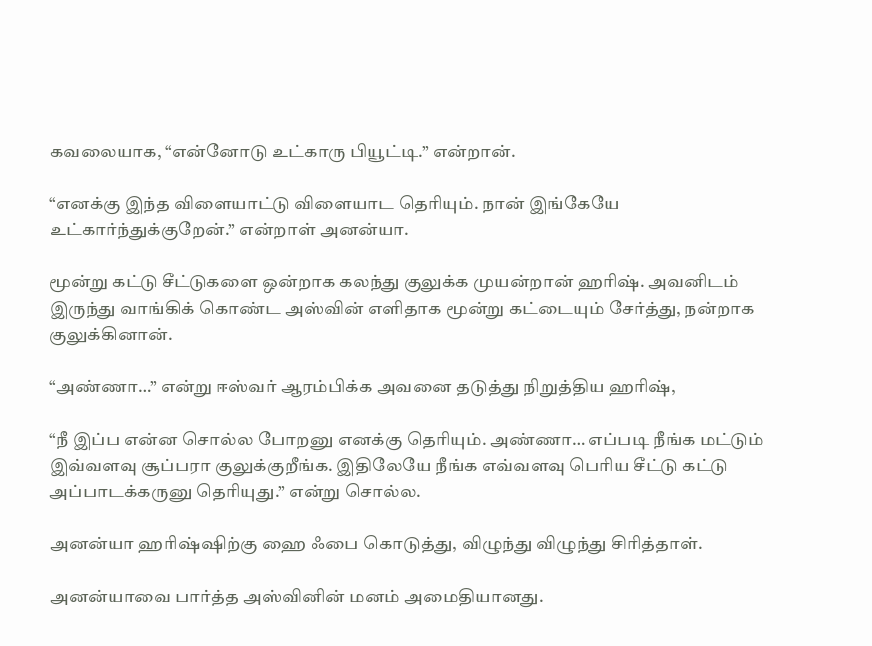கவலையாக, “என்னோடு உட்காரு பியூட்டி.” என்றான்.

“எனக்கு இந்த விளையாட்டு விளையாட தெரியும். நான் இங்கேயே உட்கார்ந்துக்குறேன்.” என்றாள் அனன்யா.

மூன்று கட்டு சீட்டுகளை ஒன்றாக கலந்து குலுக்க முயன்றான் ஹரிஷ். அவனிடம் இருந்து வாங்கிக் கொண்ட அஸ்வின் எளிதாக மூன்று கட்டையும் சேர்த்து, நன்றாக குலுக்கினான்.

“அண்ணா…” என்று ஈஸ்வர் ஆரம்பிக்க அவனை தடுத்து நிறுத்திய ஹரிஷ்,

“நீ இப்ப என்ன சொல்ல போறனு எனக்கு தெரியும். அண்ணா… எப்படி நீங்க மட்டும் இவ்வளவு சூப்பரா குலுக்குறீங்க. இதிலேயே நீங்க எவ்வளவு பெரிய சீட்டு கட்டு அப்பாடக்கருனு தெரியுது.” என்று சொல்ல.

அனன்யா ஹரிஷ்ஷிற்கு ஹை ஃபை கொடுத்து, விழுந்து விழுந்து சிரித்தாள்.

அனன்யாவை பார்த்த அஸ்வினின் மனம் அமைதியானது‌.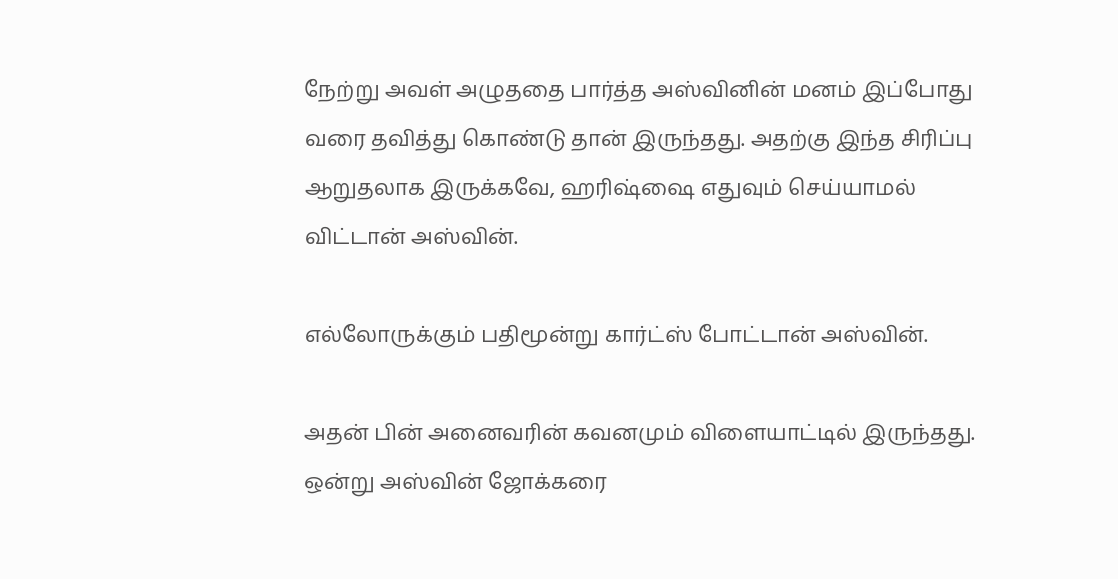நேற்று அவள் அழுததை பார்த்த அஸ்வினின் மனம் இப்போது வரை தவித்து கொண்டு தான் இருந்தது. அதற்கு இந்த சிரிப்பு ஆறுதலாக இருக்கவே, ஹரிஷ்ஷை எதுவும் செய்யாமல் விட்டான் அஸ்வின்.

எல்லோருக்கும் பதிமூன்று கார்ட்ஸ் போட்டான் அஸ்வின்.

அதன் பின் அனைவரின் கவனமும் விளையாட்டில் இருந்தது. ஒன்று அஸ்வின் ஜோக்கரை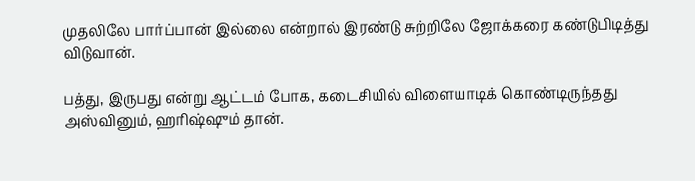முதலிலே பார்ப்பான் இல்லை என்றால் இரண்டு சுற்றிலே ஜோக்கரை கண்டுபிடித்து விடுவான்.

பத்து, இருபது என்று ஆட்டம் போக, கடைசியில் விளையாடிக் கொண்டிருந்தது அஸ்வினும், ஹரிஷ்ஷும் தான்‌.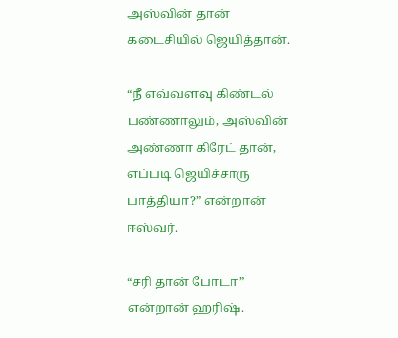அஸ்வின் தான் கடைசியில் ஜெயித்தான்.

“நீ எவ்வளவு கிண்டல் பண்ணாலும், அஸ்வின் அண்ணா கிரேட் தான், எப்படி ஜெயிச்சாரு பாத்தியா?” என்றான் ஈஸ்வர்.

“சரி தான் போடா” என்றான் ஹரிஷ்.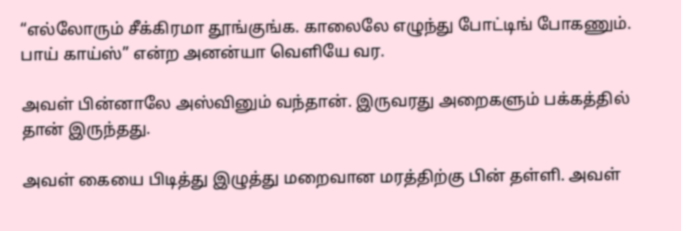“எல்லோரும் சீக்கிரமா தூங்குங்க. காலைலே எழுந்து போட்டிங் போகணும். பாய் காய்ஸ்” என்ற அனன்யா வெளியே வர.

அவள் பின்னாலே அஸ்வினும் வந்தான்‌. இருவரது அறைகளும் பக்கத்தில் தான் இருந்தது.

அவள் கையை பிடித்து இழுத்து மறைவான மரத்திற்கு பின் தள்ளி. அவள்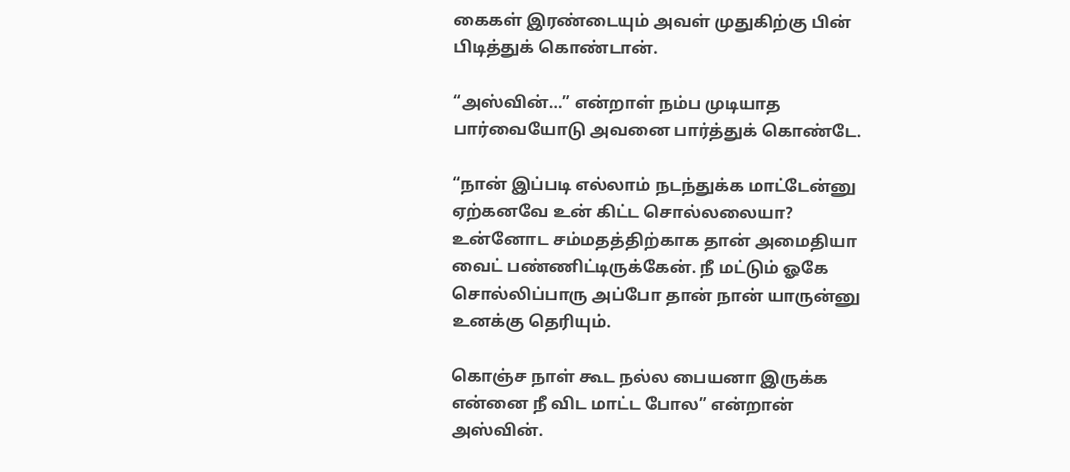கைகள் இரண்டையும் அவள் முதுகிற்கு பின் பிடித்துக் கொண்டான்.

“அஸ்வின்…” என்றாள் நம்ப முடியாத பார்வையோடு அவனை பார்த்துக் கொண்டே.

“நான் இப்படி எல்லாம் நடந்துக்க மாட்டேன்னு ஏற்கனவே உன் கிட்ட சொல்லலையா? உன்னோட சம்மதத்திற்காக தான் அமைதியா வைட் பண்ணிட்டிருக்கேன். நீ மட்டும் ஓகே சொல்லிப்பாரு அப்போ தான் நான் யாருன்னு உனக்கு தெரியும்.

கொஞ்ச நாள் கூட நல்ல பையனா இருக்க என்னை நீ விட மாட்ட போல” என்றான் அஸ்வின்.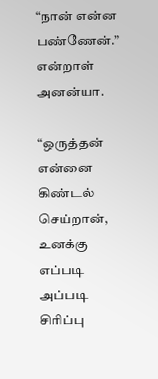“நான் என்ன பண்ணேன்.” என்றாள் அனன்யா.

“ஒருத்தன் என்னை கிண்டல் செய்றான், உனக்கு எப்படி அப்படி சிரிப்பு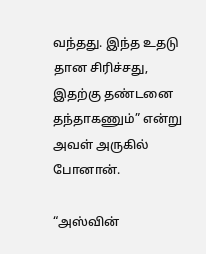வந்தது. இந்த உதடு தான சிரிச்சது, இதற்கு தண்டனை தந்தாகணும்” என்று அவள் அருகில் போனான்.

“அஸ்வின்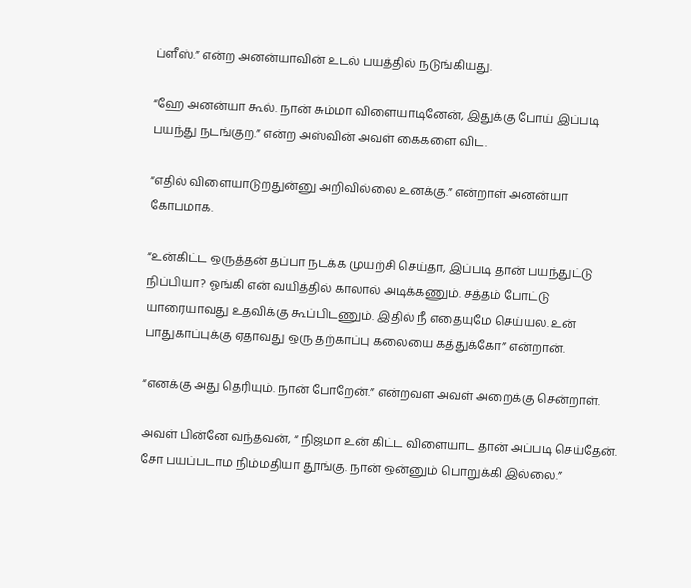ப்ளீஸ்.” என்ற அனன்யாவின் உடல் பயத்தில் நடுங்கியது‌.

“ஹே அனன்யா கூல். நான் சும்மா விளையாடினேன், இதுக்கு போய் இப்படி பயந்து நடங்குற.” என்ற அஸ்வின் அவள் கைகளை விட.

“எதில் விளையாடுறதுன்னு அறிவில்லை உனக்கு.” என்றாள் அனன்யா கோபமாக.

“உன்கிட்ட ஒருத்தன் தப்பா நடக்க முயற்சி செய்தா, இப்படி தான் பயந்துட்டு நிப்பியா? ஓங்கி என் வயித்தில் காலால் அடிக்கணும். சத்தம் போட்டு யாரையாவது உதவிக்கு கூப்பிடணும். இதில் நீ எதையுமே செய்யல. உன் பாதுகாப்புக்கு ஏதாவது ஒரு தற்காப்பு கலையை கத்துக்கோ” என்றான்.

“எனக்கு அது தெரியும். நான் போறேன்.” என்றவள அவள் அறைக்கு சென்றாள்.

அவள் பின்னே வந்தவன், “ நிஜமா உன் கிட்ட விளையாட தான் அப்படி செய்தேன். சோ பயப்படாம நிம்மதியா தூங்கு. நான் ஒன்னும் பொறுக்கி இல்லை.”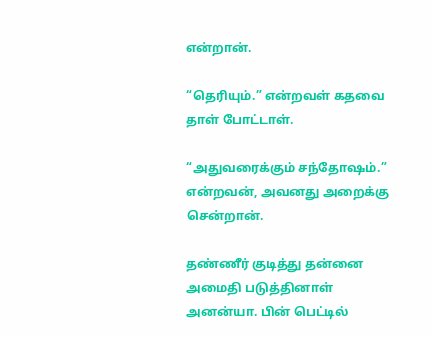என்றான்.

“தெரியும்.” என்றவள் கதவை தாள் போட்டாள்.

“அதுவரைக்கும் சந்தோஷம்.” என்றவன், அவனது அறைக்கு சென்றான்.

தண்ணீர் குடித்து தன்னை அமைதி படுத்தினாள் அனன்யா. பின் பெட்டில்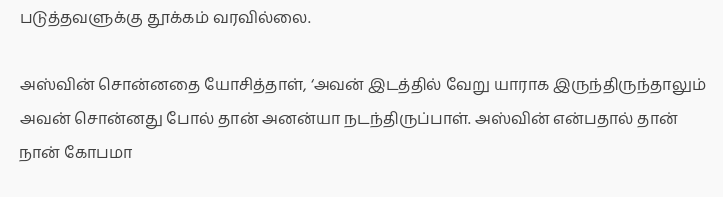படுத்தவளுக்கு தூக்கம் வரவில்லை.

அஸ்வின் சொன்னதை யோசித்தாள், ‘அவன் இடத்தில் வேறு யாராக இருந்திருந்தாலும் அவன் சொன்னது போல் தான் அனன்யா நடந்திருப்பாள். அஸ்வின் என்பதால் தான் நான் கோபமா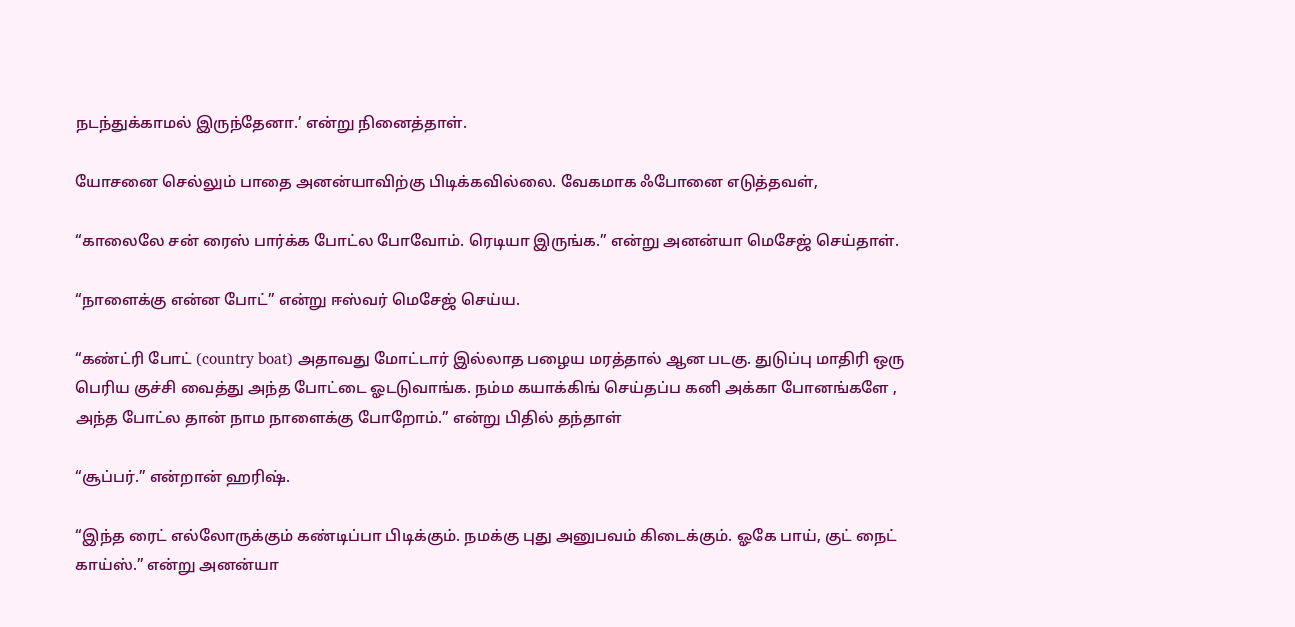நடந்துக்காமல் இருந்தேனா.’ என்று நினைத்தாள்‌.

யோசனை செல்லும் பாதை அனன்யாவிற்கு பிடிக்கவில்லை. வேகமாக ஃபோனை எடுத்தவள்,

“காலைலே சன் ரைஸ் பார்க்க போட்ல போவோம்‌. ரெடியா இருங்க.” என்று அனன்யா மெசேஜ் செய்தாள்.

“நாளைக்கு என்ன போட்” என்று ஈஸ்வர் மெசேஜ் செய்ய.

“கண்ட்ரி போட் (country boat) அதாவது மோட்டார் இல்லாத பழைய மரத்தால் ஆன படகு. துடுப்பு மாதிரி ஒரு பெரிய குச்சி வைத்து அந்த போட்டை ஓடடுவாங்க‌. நம்ம கயாக்கிங் செய்தப்ப கனி அக்கா போனங்களே , அந்த போட்ல தான் நாம நாளைக்கு போறோம்.” என்று பிதில் தந்தாள்

“சூப்பர்.” என்றான் ‌ஹரிஷ்.

“இந்த ரைட் எல்லோருக்கும் கண்டிப்பா பிடிக்கும். நமக்கு புது அனுபவம் கிடைக்கும். ஓகே பாய், குட் நைட் காய்ஸ்.” என்று அனன்யா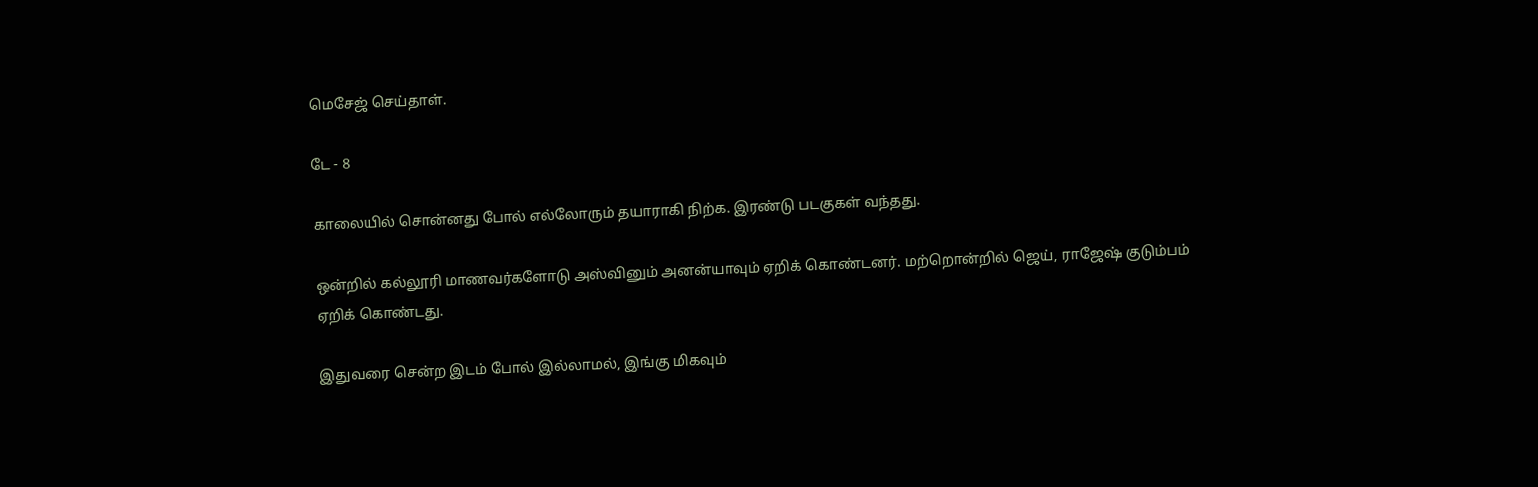மெசேஜ் செய்தாள்.

டே - 8

காலையில் சொன்னது போல் எல்லோரும் தயாராகி நிற்க. இரண்டு படகுகள் வந்தது.

ஒன்றில் கல்லூரி மாணவர்களோடு அஸ்வினும் அனன்யாவும் ஏறிக் கொண்டனர். மற்றொன்றில் ஜெய், ராஜேஷ் குடும்பம் ஏறிக் கொண்டது.

இதுவரை சென்ற இடம் போல் இல்லாமல், இங்கு மிகவும்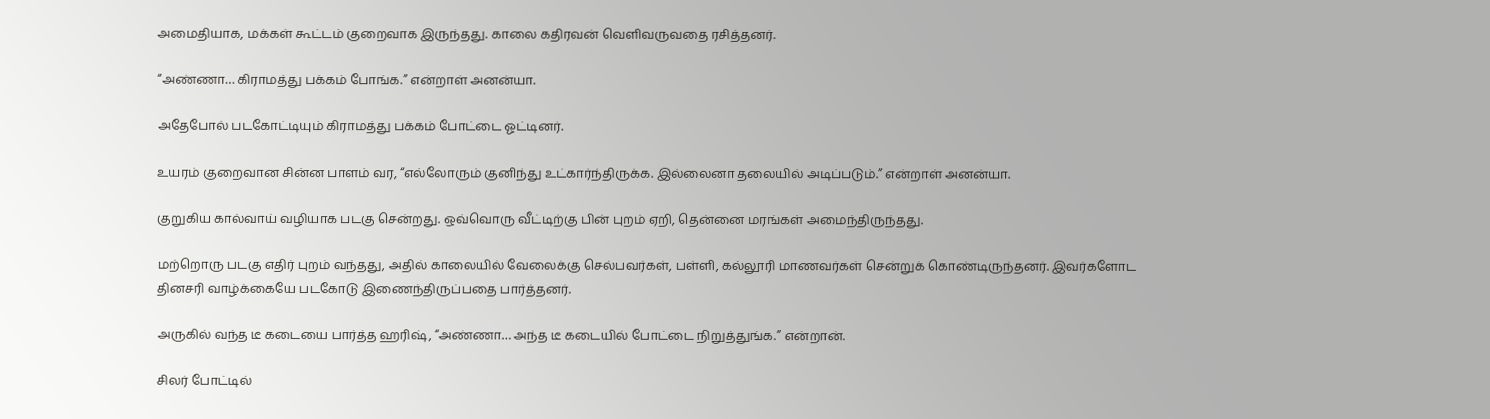அமைதியாக, மக்கள் கூட்டம் குறைவாக இருந்தது. காலை கதிரவன் வெளிவருவதை ரசித்தனர்.

“அண்ணா… கிராமத்து பக்கம் போங்க.” என்‍றாள் அனன்யா.

அதேபோல் படகோட்டியும் கிராமத்து பக்கம் போட்டை ஓட்டினர்.

உயரம் குறைவான சின்ன பாளம் வர, “எல்லோரும் குனிந்து உட்கார்ந்திருக்க. இல்லைனா தலையில் அடிப்படும்.” என்றாள் அனன்யா.

குறுகிய கால்வாய் வழியாக படகு சென்றது. ஒவ்வொரு வீட்டிற்கு பின் புறம் ஏறி, தென்னை மரங்கள் அமைந்திருந்தது‌.

மற்றொரு படகு எதிர் புறம் வந்தது, அதில் காலையில் வேலைக்கு செல்பவர்கள், பள்ளி, கல்லூரி மாணவர்கள் சென்றுக் கொண்டிருந்தனர். இவர்களோட தினசரி வாழ்க்கையே படகோடு இணைந்திருப்பதை பார்த்தனர்.

அருகில் வந்த டீ கடையை பார்த்த ஹரிஷ், “அண்ணா… அந்த டீ கடையில் போட்டை நிறுத்துங்க.” என்றான்.

சிலர் போட்டில்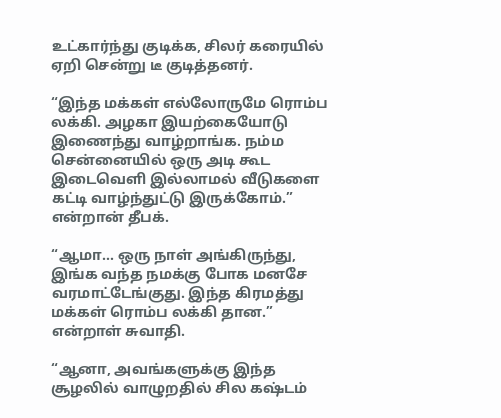உட்கார்ந்து குடிக்க, சிலர் கரையில் ஏறி சென்று டீ குடித்தனர்.

“இந்த மக்கள் எல்லோருமே ரொம்ப லக்கி. அழகா இயற்கையோடு இணைந்து வாழ்றாங்க. நம்ம சென்னையில் ஒரு அடி கூட இடைவெளி இல்லாமல் வீடுகளை கட்டி வாழ்ந்துட்டு இருக்கோம்.” என்றான் தீபக்.

“ஆமா… ஒரு நாள் அங்கிருந்து, இங்க வந்த நமக்கு போக மனசே வரமாட்டேங்குது. இந்த கிரமத்து மக்கள் ரொம்ப லக்கி தான.” என்றாள் சுவாதி.

“ஆனா, அவங்களுக்கு இந்த சூழலில் வாழுறதில் சில கஷ்டம்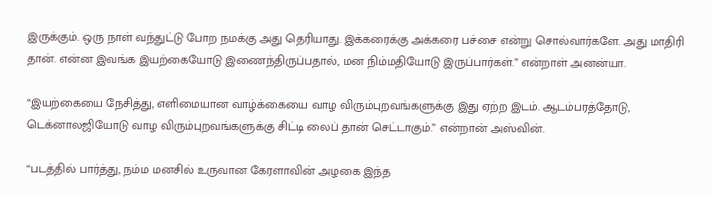இருக்கும். ஒரு நாள் வந்துட்டு போற நமக்கு அது தெரியாது. இக்கரைக்கு அக்கரை பச்சை என்று சொல்வார்களே. அது மாதிரி தான். என்ன இவங்க இயற்கையோடு இணைந்திருப்பதால், மன நிம்மதியோடு இருப்பார்கள்.” என்றாள் அனன்யா.

“இயற்கையை நேசித்து, எளிமையான வாழ்க்கையை வாழ விரும்புறவங்களுக்கு இது ஏற்ற இடம். ஆடம்பரத்தோடு, டெக்னாலஜியோடு வாழ விரும்புறவங்களுக்கு சிட்டி லைப் தான் செட்டாகும்.” என்றான் அஸ்வின்.

“படத்தில் பார்த்து, நம்ம மனசில் உருவான கேரளாவின் அழகை இந்த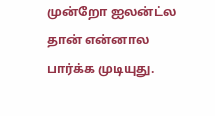முன்றோ ஐலன்ட்ல தான் என்னால பார்க்க முடியுது.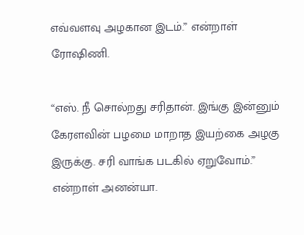எவ்வளவு அழகான இடம்.” என்றாள் ரோஷிணி.

“எஸ். நீ சொல்றது சரிதான். இங்கு இன்னும் கேரளவின் பழமை மாறாத இயற்கை அழகு இருக்கு. சரி வாங்க படகில் ஏறுவோம்.” என்றாள் அனன்யா.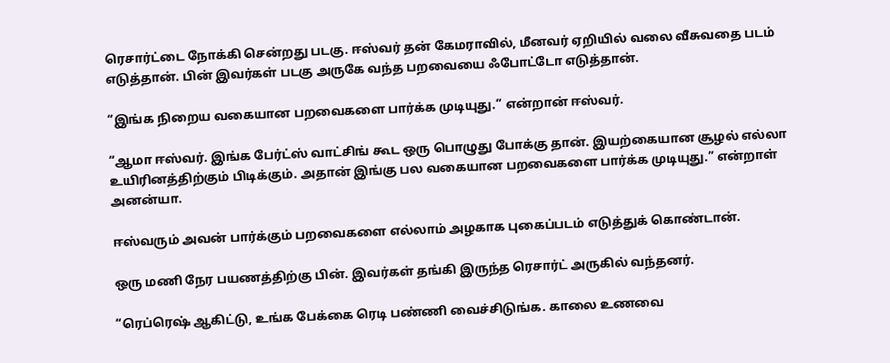ரெசார்ட்டை நோக்கி சென்றது படகு. ஈஸ்வர் தன் கேமராவில், மீனவர் ஏறியில் வலை வீசுவதை படம் எடுத்தான். பின் இவர்கள் படகு அருகே வந்த பறவையை ஃபோட்டோ எடுத்தான்.

“இங்க நிறைய வகையான பறவைகளை பார்க்க முடியுது.” என்றான் ஈஸ்வர்.

“ஆமா ஈஸ்வர். இங்க பேர்ட்ஸ் வாட்சிங் கூட ஒரு பொழுது போக்கு தான். இயற்கையான சூழல் எல்லா உயிரினத்திற்கும் பிடிக்கும். அதான் இங்கு பல வகையான பறவைகளை பார்க்க முடியுது.” என்றாள் அனன்யா‌.

ஈஸ்வரும் அவன் பார்க்கும் பறவைகளை எல்லாம் அழகாக புகைப்படம் எடுத்துக் கொண்டான்.

ஒரு மணி நேர பயணத்திற்கு பின். இவர்கள் தங்கி இருந்த ரெசார்ட் அருகில் வந்தனர்.

“ரெப்ரெஷ் ஆகிட்டு, உங்க பேக்கை ரெடி பண்ணி வைச்சிடுங்க. காலை உணவை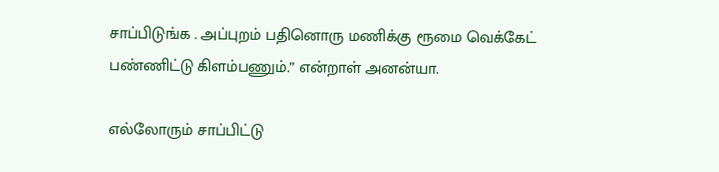சாப்பிடுங்க . அப்புறம் பதினொரு மணிக்கு ரூமை வெக்கேட் பண்ணிட்டு கிளம்பணும்.” என்றாள் அனன்யா.

எல்லோரும் சாப்பிட்டு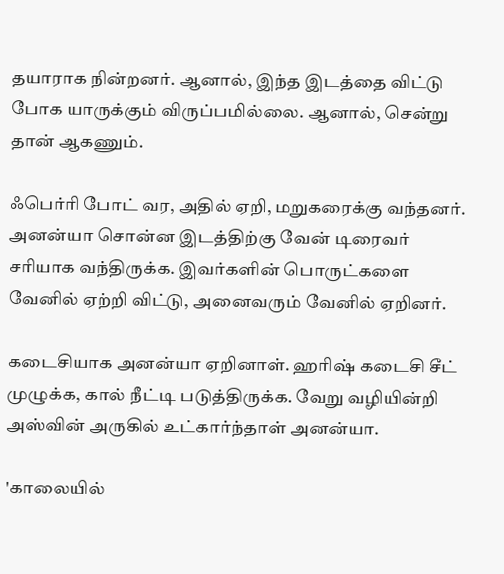தயாராக நின்றனர். ஆனால், இந்த இடத்தை விட்டு போக யாருக்கும் விருப்பமில்லை. ஆனால், சென்று தான் ஆகணும்.

ஃபெர்ரி போட் வர, அதில் ஏறி, மறுகரைக்கு வந்தனர். அனன்யா சொன்ன இடத்திற்கு வேன் டிரைவர் சரியாக வந்திருக்க. இவர்களின் பொருட்களை வேனில் ஏற்றி விட்டு, அனைவரும் வேனில் ஏறினர்.

கடைசியாக அனன்யா ஏறினாள். ஹரிஷ் கடைசி சீட் முழுக்க, கால் நீட்டி படுத்திருக்க. வேறு வழியின்றி அஸ்வின் அருகில் உட்கார்ந்தாள் அனன்யா.

'காலையில்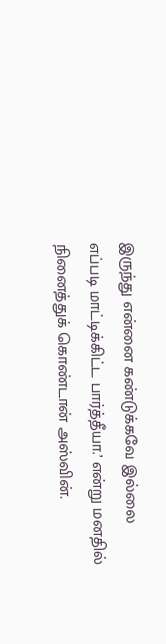இருந்து என்னை கண்டுக்கவே இல்லை எப்படி மாட்டிக்கிட்ட பார்த்தீயா.’ என்று மனதில் நினைத்துக் கொண்டான் அஸ்வின்.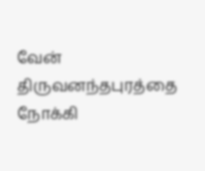வேன் திருவனந்தபுரத்தை நோக்கி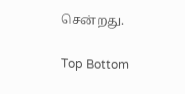சென்றது‌‌.

Top Bottom